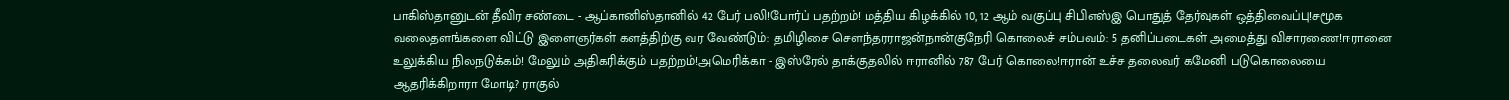பாகிஸ்தானுடன் தீவிர சண்டை - ஆப்கானிஸ்தானில் 42 பேர் பலி!போர்ப் பதற்றம்! மத்திய கிழக்கில் 10, 12 ஆம் வகுப்பு சிபிஎஸ்இ பொதுத் தேர்வுகள் ஒத்திவைப்பு!சமூக வலைதளங்களை விட்டு இளைஞர்கள் களத்திற்கு வர வேண்டும்: தமிழிசை செளந்தரராஜன்நான்குநேரி கொலைச் சம்பவம்: 5 தனிப்படைகள் அமைத்து விசாரணை!ஈரானை உலுக்கிய நிலநடுக்கம்! மேலும் அதிகரிக்கும் பதற்றம்!அமெரிக்கா - இஸ்ரேல் தாக்குதலில் ஈரானில் 787 பேர் கொலை!ஈரான் உச்ச தலைவர் கமேனி படுகொலையை ஆதரிக்கிறாரா மோடி? ராகுல்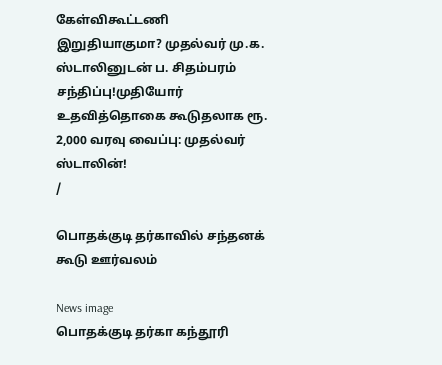கேள்விகூட்டணி இறுதியாகுமா? முதல்வர் மு.க. ஸ்டாலினுடன் ப. சிதம்பரம் சந்திப்பு!முதியோர் உதவித்தொகை கூடுதலாக ரூ. 2,000 வரவு வைப்பு: முதல்வர் ஸ்டாலின்!
/

பொதக்குடி தர்காவில் சந்தனக் கூடு ஊர்வலம்

News image
பொதக்குடி தர்கா கந்தூரி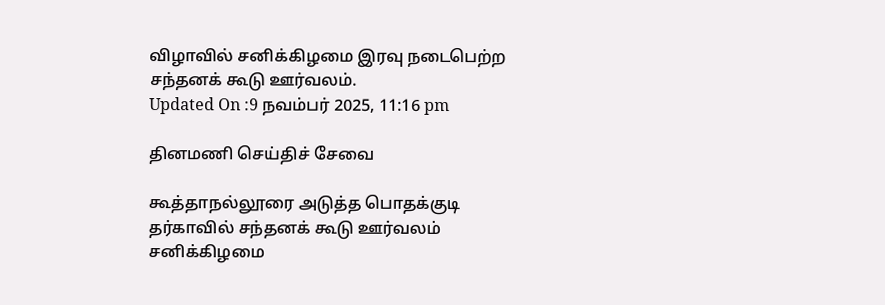விழாவில் சனிக்கிழமை இரவு நடைபெற்ற சந்தனக் கூடு ஊர்வலம்.
Updated On :9 நவம்பர் 2025, 11:16 pm

தினமணி செய்திச் சேவை

கூத்தாநல்லூரை அடுத்த பொதக்குடி தர்காவில் சந்தனக் கூடு ஊர்வலம் சனிக்கிழமை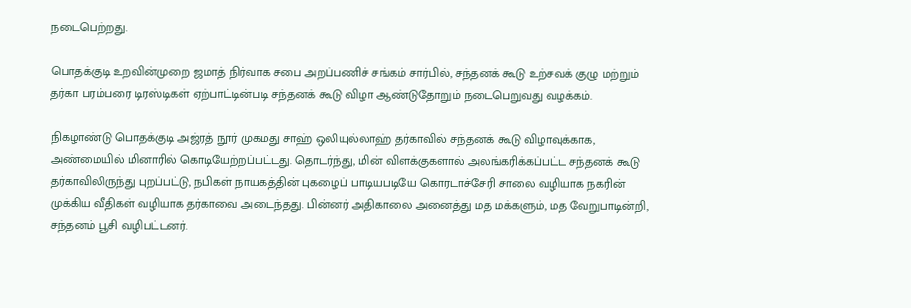நடைபெற்றது.

பொதக்குடி உறவின்முறை ஜமாத் நிர்வாக சபை அறப்பணிச் சங்கம் சார்பில், சந்தனக் கூடு உற்சவக் குழு மற்றும் தர்கா பரம்பரை டிரஸ்டிகள் ஏற்பாட்டின்படி சந்தனக் கூடு விழா ஆண்டுதோறும் நடைபெறுவது வழக்கம்.

நிகழாண்டு பொதக்குடி அஜ்ரத் நூர் முகமது சாஹ் ஒலியுல்லாஹ் தர்காவில் சந்தனக் கூடு விழாவுக்காக, அண்மையில் மினாரில் கொடியேற்றப்பட்டது. தொடர்ந்து, மின் விளக்குகளால் அலங்கரிக்கப்பட்ட சந்தனக் கூடு தர்காவிலிருந்து புறப்பட்டு, நபிகள் நாயகத்தின் புகழைப் பாடியபடியே கொரடாச்சேரி சாலை வழியாக நகரின் முக்கிய வீதிகள் வழியாக தர்காவை அடைந்தது. பின்னர் அதிகாலை அனைத்து மத மக்களும், மத வேறுபாடின்றி, சந்தனம் பூசி வழிபட்டனர்.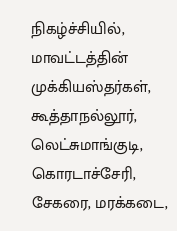நிகழ்ச்சியில், மாவட்டத்தின் முக்கியஸ்தர்கள், கூத்தாநல்லூர், லெட்சுமாங்குடி, கொரடாச்சேரி, சேகரை, மரக்கடை,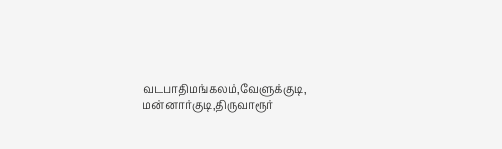வடபாதிமங்கலம்,வேளுக்குடி, மன்னார்குடி,திருவாரூர்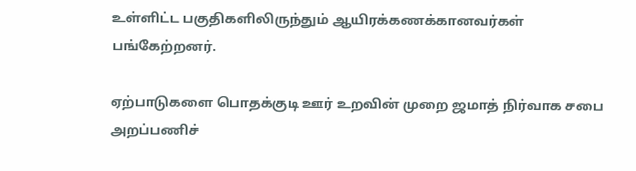உள்ளிட்ட பகுதிகளிலிருந்தும் ஆயிரக்கணக்கானவர்கள் பங்கேற்றனர்.

ஏற்பாடுகளை பொதக்குடி ஊர் உறவின் முறை ஜமாத் நிர்வாக சபை அறப்பணிச்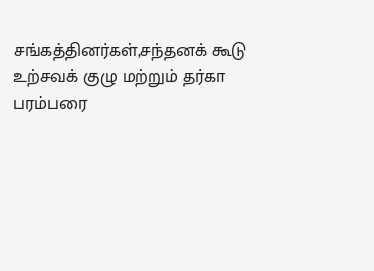சங்கத்தினர்கள்,சந்தனக் கூடு உற்சவக் குழு மற்றும் தர்கா பரம்பரை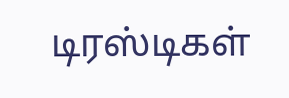டிரஸ்டிகள்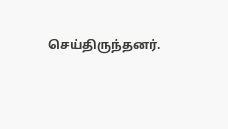செய்திருந்தனர்.